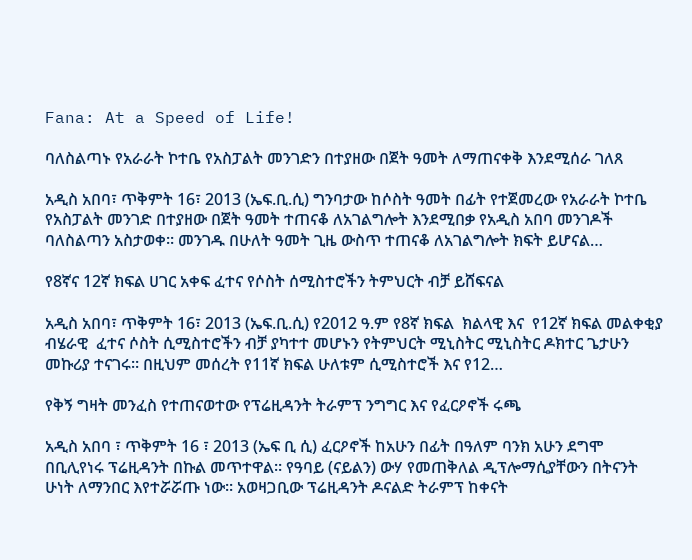Fana: At a Speed of Life!

ባለስልጣኑ የአራራት ኮተቤ የአስፓልት መንገድን በተያዘው በጀት ዓመት ለማጠናቀቅ እንደሚሰራ ገለጸ

አዲስ አበባ፣ ጥቅምት 16፣ 2013 (ኤፍ.ቢ.ሲ) ግንባታው ከሶስት ዓመት በፊት የተጀመረው የአራራት ኮተቤ የአስፓልት መንገድ በተያዘው በጀት ዓመት ተጠናቆ ለአገልግሎት እንደሚበቃ የአዲስ አበባ መንገዶች ባለስልጣን አስታወቀ። መንገዱ በሁለት ዓመት ጊዜ ውስጥ ተጠናቆ ለአገልግሎት ክፍት ይሆናል…

የ8ኛና 12ኛ ክፍል ሀገር አቀፍ ፈተና የሶስት ሰሚስተሮችን ትምህርት ብቻ ይሸፍናል

አዲስ አበባ፣ ጥቅምት 16፣ 2013 (ኤፍ.ቢ.ሲ) የ2012 ዓ.ም የ8ኛ ክፍል  ክልላዊ እና  የ12ኛ ክፍል መልቀቂያ ብሄራዊ  ፈተና ሶስት ሲሚስተሮችን ብቻ ያካተተ መሆኑን የትምህርት ሚኒስትር ሚኒስትር ዶክተር ጌታሁን መኩሪያ ተናገሩ። በዚህም መሰረት የ11ኛ ክፍል ሁለቱም ሲሚስተሮች እና የ12…

የቅኝ ግዛት መንፈስ የተጠናወተው የፕሬዚዳንት ትራምፕ ንግግር እና የፈርዖኖች ሩጫ

አዲስ አበባ ፣ ጥቅምት 16 ፣ 2013 (ኤፍ ቢ ሲ) ፈርዖኖች ከአሁን በፊት በዓለም ባንክ አሁን ደግሞ በቢሊየነሩ ፕሬዚዳንት በኩል መጥተዋል። የዓባይ (ናይልን) ውሃ የመጠቅለል ዲፕሎማሲያቸውን በትናንት ሁነት ለማንበር እየተሯሯጡ ነው። አወዛጋቢው ፕሬዚዳንት ዶናልድ ትራምፕ ከቀናት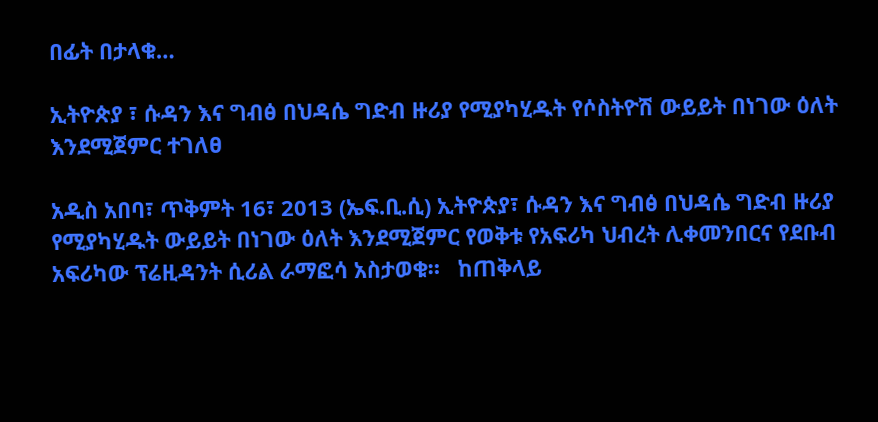በፊት በታላቁ…

ኢትዮጵያ ፣ ሱዳን እና ግብፅ በህዳሴ ግድብ ዙሪያ የሚያካሂዱት የሶስትዮሽ ውይይት በነገው ዕለት እንደሚጀምር ተገለፀ

አዲስ አበባ፣ ጥቅምት 16፣ 2013 (ኤፍ.ቢ.ሲ) ኢትዮጵያ፣ ሱዳን እና ግብፅ በህዳሴ ግድብ ዙሪያ የሚያካሂዱት ውይይት በነገው ዕለት እንደሚጀምር የወቅቱ የአፍሪካ ህብረት ሊቀመንበርና የደቡብ አፍሪካው ፕሬዚዳንት ሲሪል ራማፎሳ አስታወቁ።   ከጠቅላይ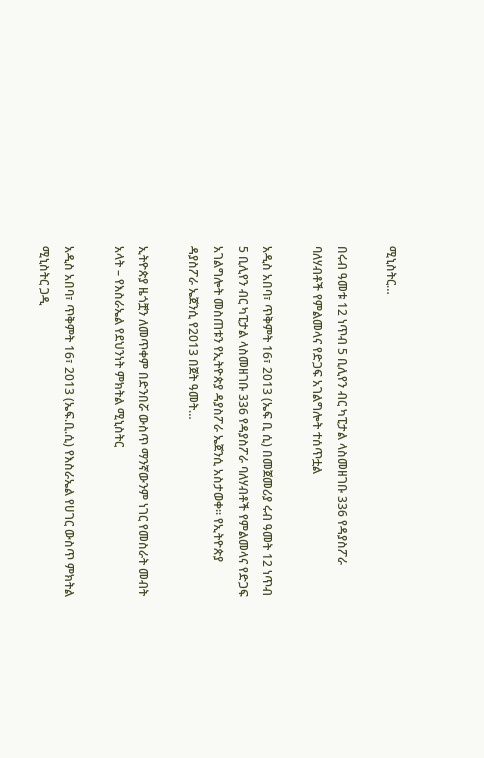ሚኒስትር…

በሩብ ዓመቱ 12 ነጥብ 5 ቢሊየን ብር ካፒታል ላስመዘገቡ 336 የዳያስፖራ ባለሃብቶች የምልመላና የድጋፍ አገልግሎት ተሰጥቷል

አዲስ አበባ፣ ጥቅምት 16፣ 2013 (ኤፍ ቢ ሲ) በመጀመሪያ ሩብ ዓመት 12 ነጥብ 5 ቢሊየን ብር ካፒታል ላስመዘገቡ 336 የዳያስፖራ ባለሃብቶች የምልመላና የድጋፍ አገልግሎት መስጠቱን የኢትዮጵያ ዳያስፖራ ኤጀንሲ አስታወቀ። የኢትዮጵያ ዳያስፖራ ኤጀንሲ የ2013 በጀት ዓመት…

ኢትዮጵያ ዜጎቿን ለመጥቀም በድንበሯ ውስጥ ማንኛውንም ነገር የመስራት መብት አላት – የእስራኤል የደህንነት ምክትል ሚኒስትር

አዲስ አበባ፣ ጥቅምት 16፣ 2013 (ኤፍ.ቢ.ሲ) የእስራኤል የሀገር ውስጥ ምክትል ሚኒስትር ጋዲ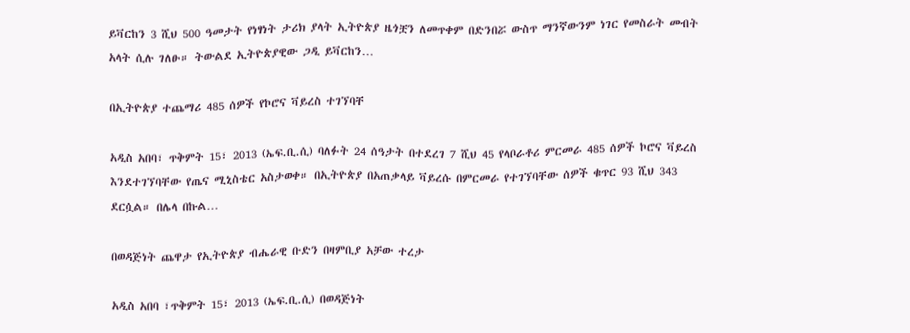ይቫርከን 3 ሺህ 500 ዓመታት የነፃነት ታሪክ ያላት ኢትዮጵያ ዜጎቿን ለመጥቀም በድንበሯ ውስጥ ማንኛውንም ነገር የመስራት መብት አላት ሲሉ ገለፁ። ትውልደ ኢትዮጵያዊው ጋዲ ይቫርከን…

በኢትዮጵያ ተጨማሪ 485 ሰዎች የኮሮና ቫይረስ ተገኘባቸ

አዲስ አበባ፣ ጥቅምት 15፣ 2013 (ኤፍ.ቢ.ሲ) ባለፉት 24 ሰዓታት በተደረገ 7 ሺህ 45 የላቦራቶሪ ምርመራ 485 ሰዎች ኮሮና ቫይረስ እንደተገኘባቸው የጤና ሚኒስቴር አስታወቀ። በኢትዮጵያ በአጠቃላይ ቫይረሱ በምርመራ የተገኘባቸው ሰዎች ቁጥር 93 ሺህ 343 ደርሷል። በሌላ በኩል…

በወዳጅነት ጨዋታ የኢትዮጵያ ብሔራዊ ቡድን በዛምቢያ አቻው ተረታ

አዲስ አበባ ፣ጥቅምት 15፣ 2013 (ኤፍ.ቢ.ሲ) በወዳጅነት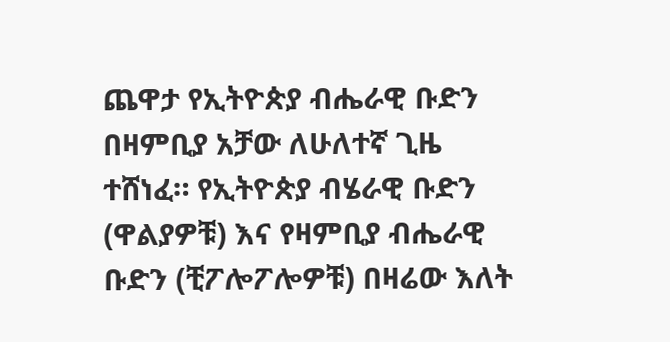ጨዋታ የኢትዮጵያ ብሔራዊ ቡድን በዛምቢያ አቻው ለሁለተኛ ጊዜ ተሸነፈ። የኢትዮጵያ ብሄራዊ ቡድን (ዋልያዎቹ) እና የዛምቢያ ብሔራዊ ቡድን (ቺፖሎፖሎዎቹ) በዛሬው እለት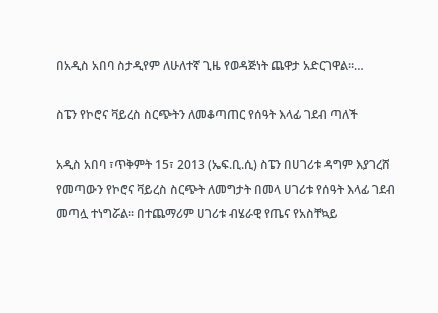በአዲስ አበባ ስታዲየም ለሁለተኛ ጊዜ የወዳጅነት ጨዋታ አድርገዋል።…

ስፔን የኮሮና ቫይረስ ስርጭትን ለመቆጣጠር የሰዓት እላፊ ገደብ ጣለች

አዲስ አበባ ፣ጥቅምት 15፣ 2013 (ኤፍ.ቢ.ሲ) ስፔን በሀገሪቱ ዳግም እያገረሸ የመጣውን የኮሮና ቫይረስ ስርጭት ለመግታት በመላ ሀገሪቱ የሰዓት እላፊ ገደብ መጣሏ ተነግሯል። በተጨማሪም ሀገሪቱ ብሄራዊ የጤና የአስቸኳይ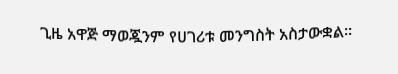ጊዜ አዋጅ ማወጇንም የሀገሪቱ መንግስት አስታውቋል።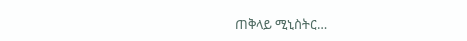ጠቅላይ ሚኒስትር…